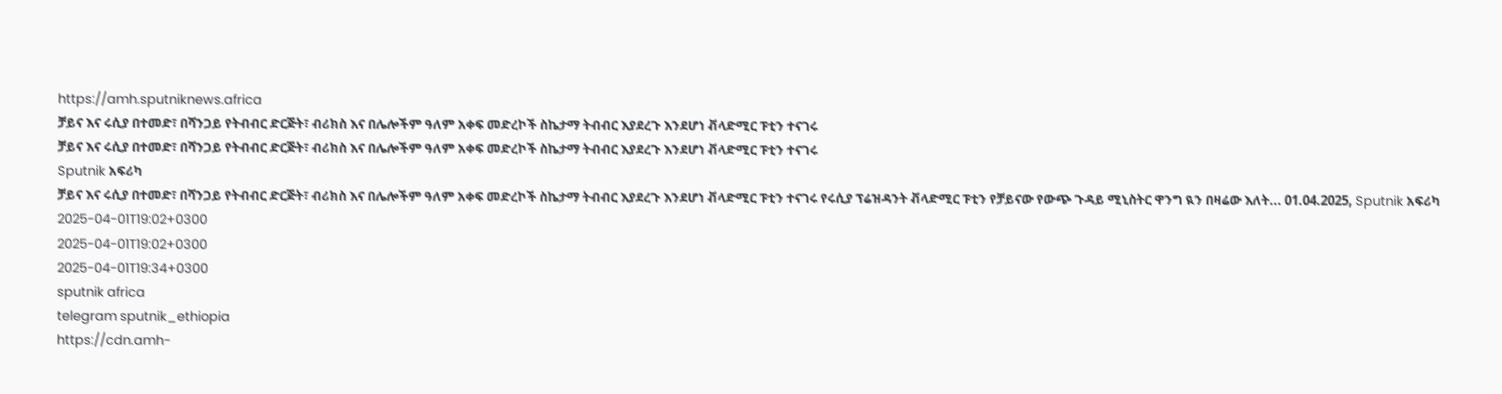https://amh.sputniknews.africa
ቻይና እና ሩሲያ በተመድ፣ በሻንጋይ የትብብር ድርጅት፣ ብሪክስ እና በሌሎችም ዓለም አቀፍ መድረኮች ስኬታማ ትብብር እያደረጉ እንደሆነ ቭላድሚር ፑቲን ተናገሩ
ቻይና እና ሩሲያ በተመድ፣ በሻንጋይ የትብብር ድርጅት፣ ብሪክስ እና በሌሎችም ዓለም አቀፍ መድረኮች ስኬታማ ትብብር እያደረጉ እንደሆነ ቭላድሚር ፑቲን ተናገሩ
Sputnik አፍሪካ
ቻይና እና ሩሲያ በተመድ፣ በሻንጋይ የትብብር ድርጅት፣ ብሪክስ እና በሌሎችም ዓለም አቀፍ መድረኮች ስኬታማ ትብብር እያደረጉ እንደሆነ ቭላድሚር ፑቲን ተናገሩ የሩሲያ ፕሬዝዳንት ቭላድሚር ፑቲን የቻይናው የውጭ ጉዳይ ሚኒስትር ዋንግ ዪን በዛሬው እለት... 01.04.2025, Sputnik አፍሪካ
2025-04-01T19:02+0300
2025-04-01T19:02+0300
2025-04-01T19:34+0300
sputnik africa
telegram sputnik_ethiopia
https://cdn.amh-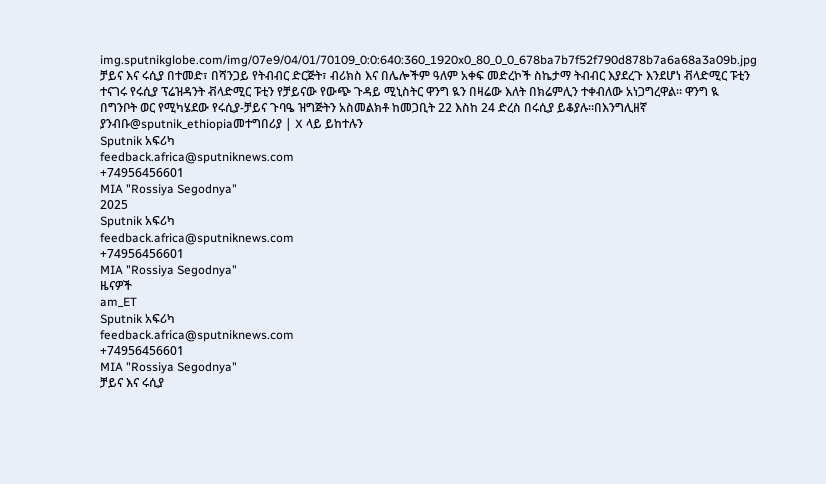img.sputnikglobe.com/img/07e9/04/01/70109_0:0:640:360_1920x0_80_0_0_678ba7b7f52f790d878b7a6a68a3a09b.jpg
ቻይና እና ሩሲያ በተመድ፣ በሻንጋይ የትብብር ድርጅት፣ ብሪክስ እና በሌሎችም ዓለም አቀፍ መድረኮች ስኬታማ ትብብር እያደረጉ እንደሆነ ቭላድሚር ፑቲን ተናገሩ የሩሲያ ፕሬዝዳንት ቭላድሚር ፑቲን የቻይናው የውጭ ጉዳይ ሚኒስትር ዋንግ ዪን በዛሬው እለት በክሬምሊን ተቀብለው አነጋግረዋል። ዋንግ ዪ በግንቦት ወር የሚካሄደው የሩሲያ-ቻይና ጉባዔ ዝግጅትን አስመልክቶ ከመጋቢት 22 እስከ 24 ድረስ በሩሲያ ይቆያሉ።በእንግሊዘኛ ያንብቡ@sputnik_ethiopiaመተግበሪያ | X ላይ ይከተሉን
Sputnik አፍሪካ
feedback.africa@sputniknews.com
+74956456601
MIA "Rossiya Segodnya"
2025
Sputnik አፍሪካ
feedback.africa@sputniknews.com
+74956456601
MIA "Rossiya Segodnya"
ዜናዎች
am_ET
Sputnik አፍሪካ
feedback.africa@sputniknews.com
+74956456601
MIA "Rossiya Segodnya"
ቻይና እና ሩሲያ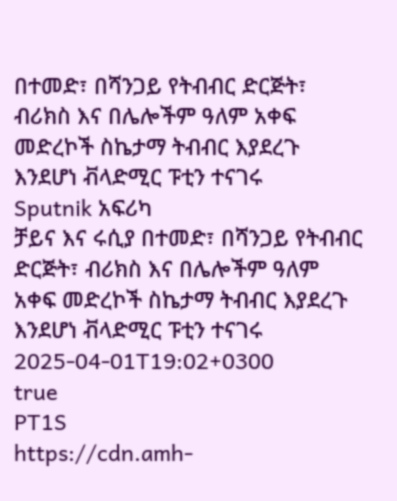በተመድ፣ በሻንጋይ የትብብር ድርጅት፣ ብሪክስ እና በሌሎችም ዓለም አቀፍ መድረኮች ስኬታማ ትብብር እያደረጉ እንደሆነ ቭላድሚር ፑቲን ተናገሩ
Sputnik አፍሪካ
ቻይና እና ሩሲያ በተመድ፣ በሻንጋይ የትብብር ድርጅት፣ ብሪክስ እና በሌሎችም ዓለም አቀፍ መድረኮች ስኬታማ ትብብር እያደረጉ እንደሆነ ቭላድሚር ፑቲን ተናገሩ
2025-04-01T19:02+0300
true
PT1S
https://cdn.amh-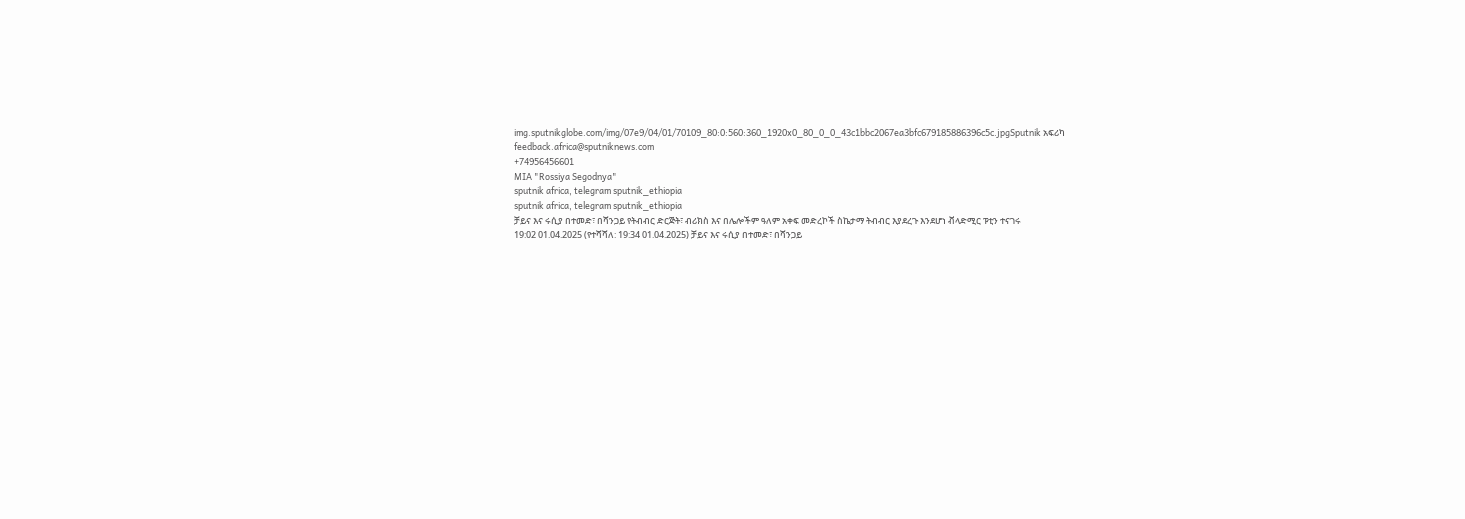img.sputnikglobe.com/img/07e9/04/01/70109_80:0:560:360_1920x0_80_0_0_43c1bbc2067ea3bfc679185886396c5c.jpgSputnik አፍሪካ
feedback.africa@sputniknews.com
+74956456601
MIA "Rossiya Segodnya"
sputnik africa, telegram sputnik_ethiopia
sputnik africa, telegram sputnik_ethiopia
ቻይና እና ሩሲያ በተመድ፣ በሻንጋይ የትብብር ድርጅት፣ ብሪክስ እና በሌሎችም ዓለም አቀፍ መድረኮች ስኬታማ ትብብር እያደረጉ እንደሆነ ቭላድሚር ፑቲን ተናገሩ
19:02 01.04.2025 (የተሻሻለ: 19:34 01.04.2025) ቻይና እና ሩሲያ በተመድ፣ በሻንጋይ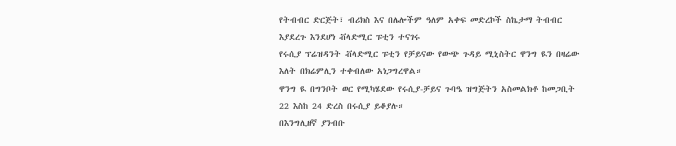የትብብር ድርጅት፣ ብሪክስ እና በሌሎችም ዓለም አቀፍ መድረኮች ስኬታማ ትብብር እያደረጉ እንደሆነ ቭላድሚር ፑቲን ተናገሩ
የሩሲያ ፕሬዝዳንት ቭላድሚር ፑቲን የቻይናው የውጭ ጉዳይ ሚኒስትር ዋንግ ዪን በዛሬው እለት በክሬምሊን ተቀብለው አነጋግረዋል።
ዋንግ ዪ በግንቦት ወር የሚካሄደው የሩሲያ-ቻይና ጉባዔ ዝግጅትን አስመልክቶ ከመጋቢት 22 እስከ 24 ድረስ በሩሲያ ይቆያሉ።
በእንግሊዘኛ ያንብቡ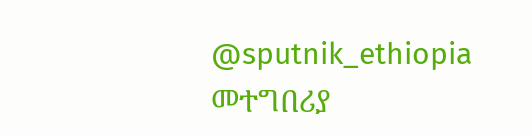@sputnik_ethiopia
መተግበሪያ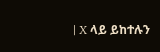| X ላይ ይከተሉን